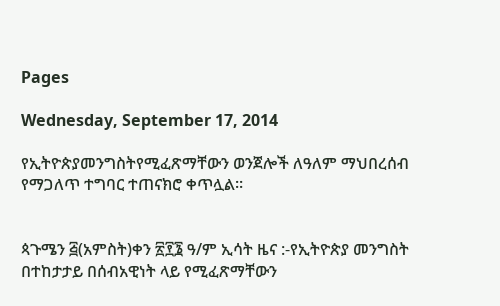Pages

Wednesday, September 17, 2014

የኢትዮጵያመንግስትየሚፈጽማቸውን ወንጀሎች ለዓለም ማህበረሰብ የማጋለጥ ተግባር ተጠናክሮ ቀጥሏል።


ጳጉሜን ፭(አምስት)ቀን ፳፻፮ ዓ/ም ኢሳት ዜና :-የኢትዮጵያ መንግስት በተከታታይ በሰብአዊነት ላይ የሚፈጽማቸውን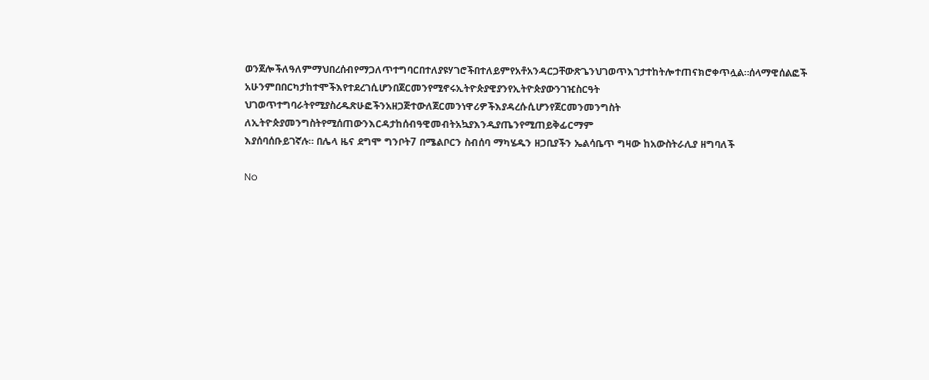ወንጀሎችለዓለምማህበረሰብየማጋለጥተግባርበተለያዩሃገሮችበተለይምየአቶአንዳርጋቸውጽጌንህገወጥእገታተከትሎተጠናክሮቀጥሏል።ሰላማዊሰልፎች
አሁንምበበርካታከተሞችእየተደረገሲሆንበጀርመንየሚኖሩኢትዮጵያዊያንየኢትዮጵያውንገዢስርዓት
ህገወጥተግባራትየሚያስረዱጽሁፎችንአዘጋጅተውለጀርመንነዋሪዎችእያዳረሱሲሆንየጀርመንመንግስት
ለኢትዮጵያመንግስትየሚሰጠውንእርዳታከሰብዓዊመብትአኳያእንዲያጤንየሚጠይቅፊርማም
እያሰባሰቡይገኛሉ። በሌላ ዜና ደግሞ ግንቦት7 በሜልቦርን ስብሰባ ማካሄዱን ዘጋቢያችን ኤልሳቤጥ ግዛው ከአውስትራሊያ ዘግባለች

No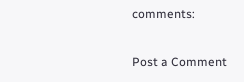comments:

Post a Comment